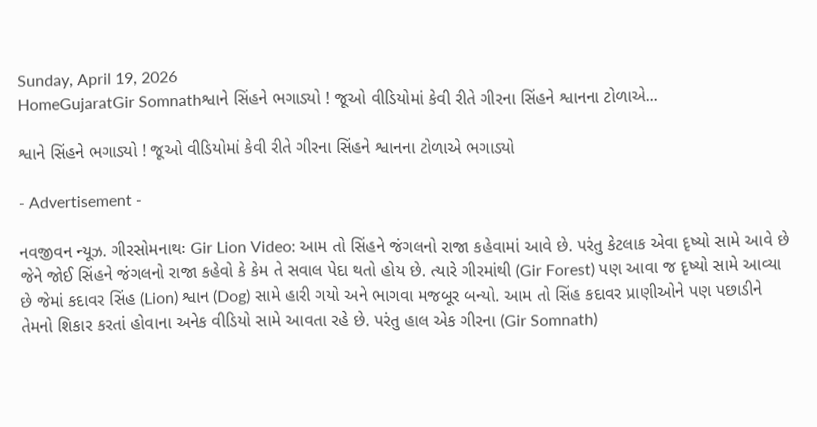Sunday, April 19, 2026
HomeGujaratGir Somnathશ્વાને સિંહને ભગાડ્યો ! જૂઓ વીડિયોમાં કેવી રીતે ગીરના સિંહને શ્વાનના ટોળાએ...

શ્વાને સિંહને ભગાડ્યો ! જૂઓ વીડિયોમાં કેવી રીતે ગીરના સિંહને શ્વાનના ટોળાએ ભગાડ્યો

- Advertisement -

નવજીવન ન્યૂઝ. ગીરસોમનાથઃ Gir Lion Video: આમ તો સિંહને જંગલનો રાજા કહેવામાં આવે છે. પરંતુ કેટલાક એવા દૃષ્યો સામે આવે છે જેને જોઈ સિંહને જંગલનો રાજા કહેવો કે કેમ તે સવાલ પેદા થતો હોય છે. ત્યારે ગીરમાંથી (Gir Forest) પણ આવા જ દૃષ્યો સામે આવ્યા છે જેમાં કદાવર સિંહ (Lion) શ્વાન (Dog) સામે હારી ગયો અને ભાગવા મજબૂર બન્યો. આમ તો સિંહ કદાવર પ્રાણીઓને પણ પછાડીને તેમનો શિકાર કરતાં હોવાના અનેક વીડિયો સામે આવતા રહે છે. પરંતુ હાલ એક ગીરના (Gir Somnath)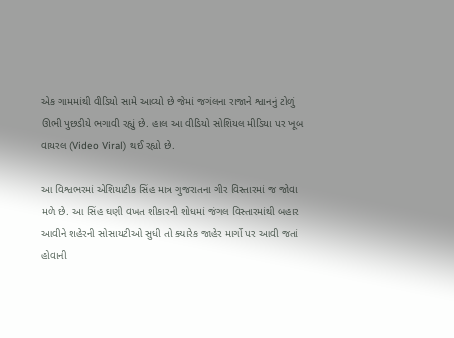એક ગામમાંથી વીડિયો સામે આવ્યો છે જેમાં જગંલના રાજાને શ્વાનનું ટોળું ઊભી પુછડીયે ભગાવી રહ્યું છે. હાલ આ વીડિયો સોશિયલ મીડિયા પર ખૂબ વાયરલ (Video Viral) થઈ રહ્યો છે.

આ વિશ્વભરમાં એશિયાટીક સિંહ માત્ર ગુજરાતના ગીર વિસ્તારમાં જ જોવા મળે છે. આ સિંહ ઘણી વખત શીકારની શોધમાં જંગલ વિસ્તારમાંથી બહાર આવીને શહેરની સોસાયટીઓ સુધી તો ક્યારેક જાહેર માર્ગો પર આવી જતાં હોવાની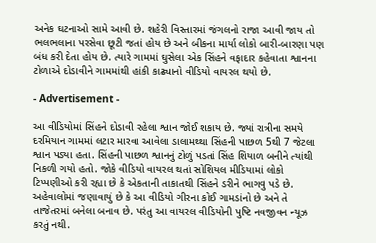અનેક ઘટનાઓ સામે આવી છે. શહેરી વિસ્તારમાં જંગલનો રાજા આવી જાય તો ભલભલાના પરસેવા છૂટી જતાં હોય છે અને બીકના માર્યા લોકો બારી-બારણા પણ બંધ કરી દેતા હોય છે. ત્યારે ગામમાં ઘુસેલા એક સિંહને વફાદાર કહેવાતા શ્વાનના ટોળાએ દોડાવીને ગામમાંથી હાંકી કાઢ્યાનો વીડિયો વાયરલ થયો છે.

- Advertisement -

આ વીડિયોમાં સિંહને દોડાવી રહેલા શ્વાન જોઈ શકાય છે. જ્યાં રાત્રીના સમયે દરમિયાન ગામમાં લટાર મારવા આવેલા ડાલામથ્થા સિંહની પાછળ 5થી 7 જેટલા શ્વાન પડ્યા હતા. સિંહની પાછળ શ્વાનનું ટોળું પડતાં સિંહ શિયાળ બનીને ત્યાંથી નિકળી ગયો હતો. જોકે વીડિયો વાયરલ થતાં સોશિયલ મીડિયામાં લોકો ટિપ્પણીઓ કરી રહ્યા છે કે એકતાની તાકાતથી સિંહને ડરીને ભાગવુ પડે છે. અહેવાલોમાં જણાવાયું છે કે આ વીડિયો ગીરના કોઈ ગામડાંનો છે અને તે તાજેતરમાં બનેલા બનાવ છે. પરંતુ આ વાયરલ વીડિયોની પુષ્ટિ નવજીવન ન્યૂઝ કરતું નથી.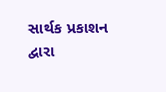સાર્થક પ્રકાશન દ્વારા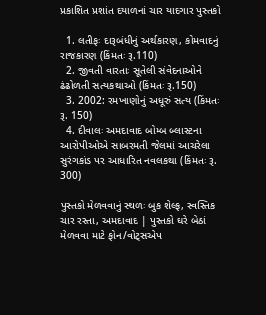પ્રકાશિત પ્રશાંત દયાળનાં ચાર યાદગાર પુસ્તકો

  1. લતીફઃ દારૂબંધીનું અર્થકારણ, કોમવાદનું રાજકારણ (કિંમતઃ રૂ.110)
  2. જીવતી વારતાઃ સૂતેલી સંવેદનાઓને ઢંઢોળતી સત્યકથાઓ (કિંમતઃ રૂ.150)
  3. 2002: રમખાણોનું અધૂરું સત્ય (કિંમતઃ રૂ. 150)
  4. દીવાલઃ અમદાવાદ બોમ્બ બ્લાસ્ટના આરોપીઓએ સાબરમતી જેલમાં આચરેલા સુરંગકાંડ પર આધારિત નવલકથા (કિંમતઃ રૂ. 300)

પુસ્તકો મેળવવાનું સ્થળઃ બુક શેલ્ફ, સ્વસ્તિક ચાર રસ્તા, અમદાવાદ | પુસ્તકો ઘરે બેઠાં મેળવવા માટે ફોન/વોટ્સએપ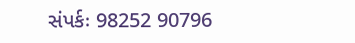સંપર્કઃ 98252 90796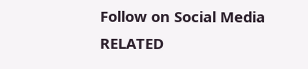Follow on Social Media
RELATED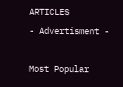ARTICLES
- Advertisment -

Most Popular